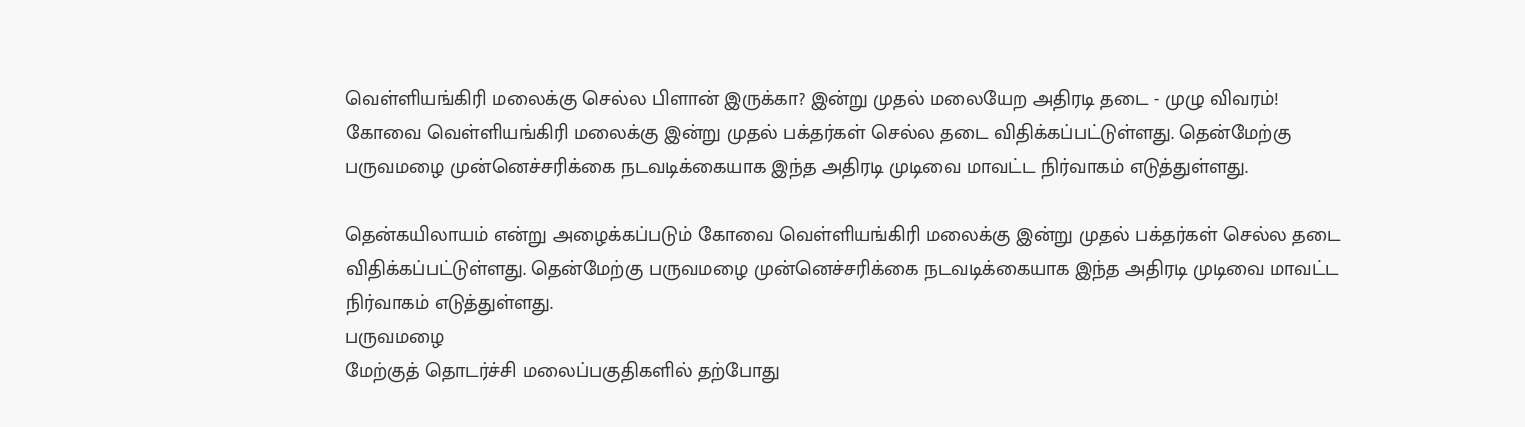வெள்ளியங்கிரி மலைக்கு செல்ல பிளான் இருக்கா? இன்று முதல் மலையேற அதிரடி தடை - முழு விவரம்!
கோவை வெள்ளியங்கிரி மலைக்கு இன்று முதல் பக்தர்கள் செல்ல தடை விதிக்கப்பட்டுள்ளது. தென்மேற்கு பருவமழை முன்னெச்சரிக்கை நடவடிக்கையாக இந்த அதிரடி முடிவை மாவட்ட நிர்வாகம் எடுத்துள்ளது.

தென்கயிலாயம் என்று அழைக்கப்படும் கோவை வெள்ளியங்கிரி மலைக்கு இன்று முதல் பக்தர்கள் செல்ல தடை விதிக்கப்பட்டுள்ளது. தென்மேற்கு பருவமழை முன்னெச்சரிக்கை நடவடிக்கையாக இந்த அதிரடி முடிவை மாவட்ட நிர்வாகம் எடுத்துள்ளது.
பருவமழை
மேற்குத் தொடர்ச்சி மலைப்பகுதிகளில் தற்போது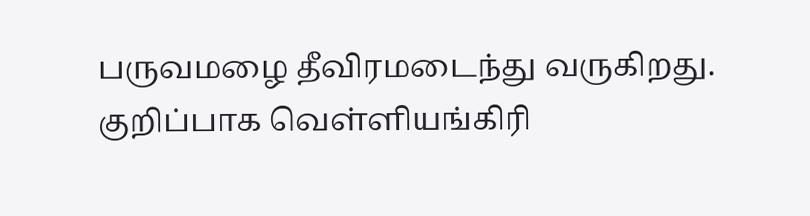பருவமழை தீவிரமடைந்து வருகிறது. குறிப்பாக வெள்ளியங்கிரி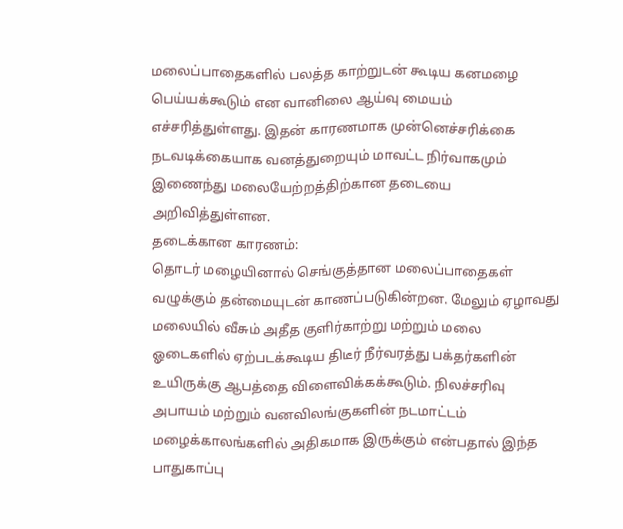மலைப்பாதைகளில் பலத்த காற்றுடன் கூடிய கனமழை பெய்யக்கூடும் என வானிலை ஆய்வு மையம் எச்சரித்துள்ளது. இதன் காரணமாக முன்னெச்சரிக்கை நடவடிக்கையாக வனத்துறையும் மாவட்ட நிர்வாகமும் இணைந்து மலையேற்றத்திற்கான தடையை அறிவித்துள்ளன.
தடைக்கான காரணம்:
தொடர் மழையினால் செங்குத்தான மலைப்பாதைகள் வழுக்கும் தன்மையுடன் காணப்படுகின்றன. மேலும் ஏழாவது மலையில் வீசும் அதீத குளிர்காற்று மற்றும் மலை ஓடைகளில் ஏற்படக்கூடிய திடீர் நீர்வரத்து பக்தர்களின் உயிருக்கு ஆபத்தை விளைவிக்கக்கூடும். நிலச்சரிவு அபாயம் மற்றும் வனவிலங்குகளின் நடமாட்டம் மழைக்காலங்களில் அதிகமாக இருக்கும் என்பதால் இந்த பாதுகாப்பு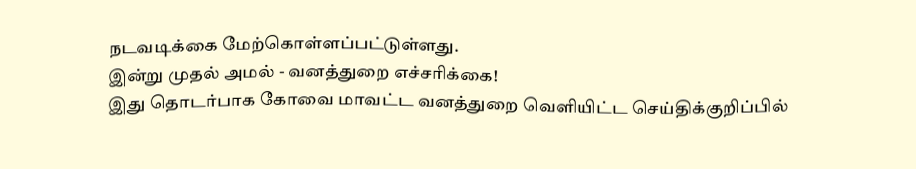நடவடிக்கை மேற்கொள்ளப்பட்டுள்ளது.
இன்று முதல் அமல் - வனத்துறை எச்சரிக்கை!
இது தொடர்பாக கோவை மாவட்ட வனத்துறை வெளியிட்ட செய்திக்குறிப்பில்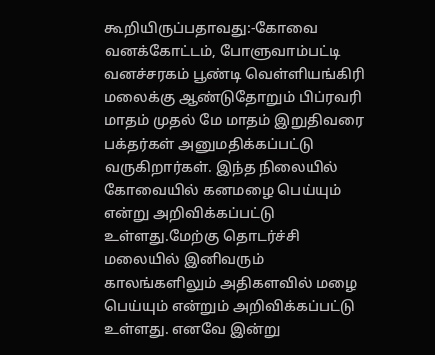கூறியிருப்பதாவது:-கோவை வனக்கோட்டம், போளுவாம்பட்டி வனச்சரகம் பூண்டி வெள்ளியங்கிரி மலைக்கு ஆண்டுதோறும் பிப்ரவரி மாதம் முதல் மே மாதம் இறுதிவரை பக்தர்கள் அனுமதிக்கப்பட்டு வருகிறார்கள். இந்த நிலையில் கோவையில் கனமழை பெய்யும் என்று அறிவிக்கப்பட்டு உள்ளது.மேற்கு தொடர்ச்சி மலையில் இனிவரும் காலங்களிலும் அதிகளவில் மழை பெய்யும் என்றும் அறிவிக்கப்பட்டு உள்ளது. எனவே இன்று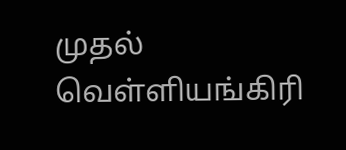முதல் வெள்ளியங்கிரி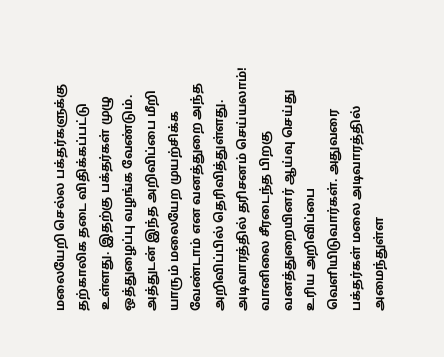மலையேறி செல்ல பக்தர்களுக்கு தற்காலிக தடை விதிக்கப்பட்டு உள்ளது. இதற்கு பக்தர்கள் முழு ஒத்துழைப்பு வழங்க வேண்டும். அத்துடன் இந்த அறிவிப்பை மீறி யாரும் மலையேற முயற்சிக்க வேண்டாம் என வனத்துறை அந்த அறிவிப்பில் தெரிவித்துள்ளது.
அடிவாரத்தில் தரிசனம் செய்யலாம்!
வானிலை சீரடைந்த பிறகு வனத்துறையினர் ஆய்வு செய்து உரிய அறிவிப்பை வெளியிடுவார்கள். அதுவரை பக்தர்கள் மலை அடிவாரத்தில் அமைந்துள்ள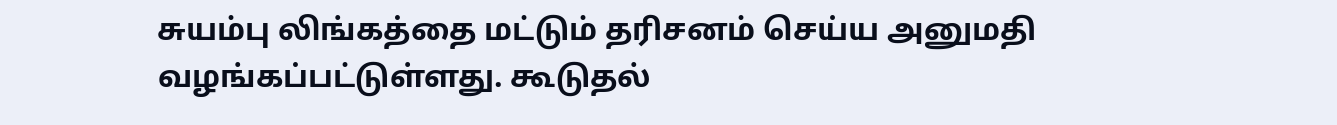சுயம்பு லிங்கத்தை மட்டும் தரிசனம் செய்ய அனுமதி வழங்கப்பட்டுள்ளது. கூடுதல்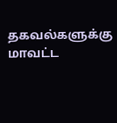தகவல்களுக்கு மாவட்ட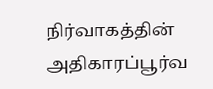நிர்வாகத்தின் அதிகாரப்பூர்வ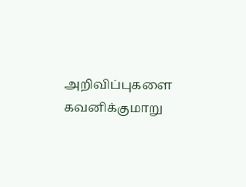அறிவிப்புகளை கவனிக்குமாறு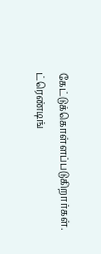கேட்டுக்கொள்ளப்படுகிறார்கள்.
ட்ரெண்டிங்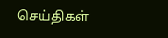செய்திகள்